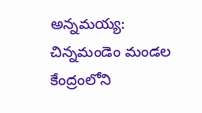అన్నమయ్య: చిన్నమండెం మండల కేంద్రంలోని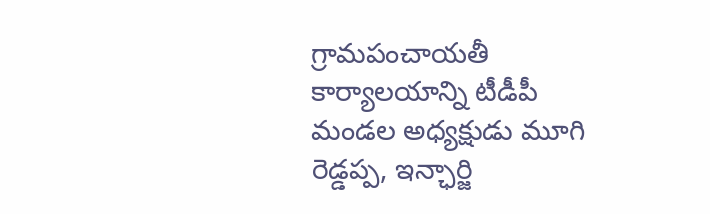గ్రామపంచాయతీ కార్యాలయాన్ని టీడీపీ మండల అధ్యక్షుడు మూగి రెడ్డప్ప, ఇన్ఛార్జి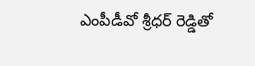ఎంపీడీవో శ్రీధర్ రెడ్డితో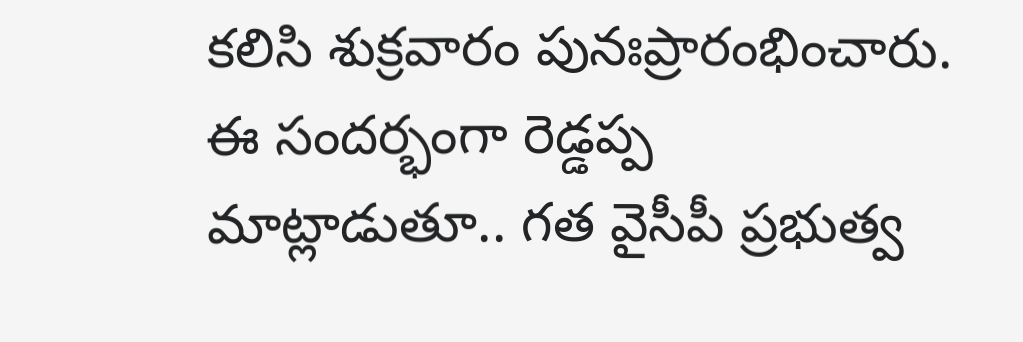కలిసి శుక్రవారం పునఃప్రారంభించారు. ఈ సందర్భంగా రెడ్డప్ప మాట్లాడుతూ.. గత వైసీపీ ప్రభుత్వ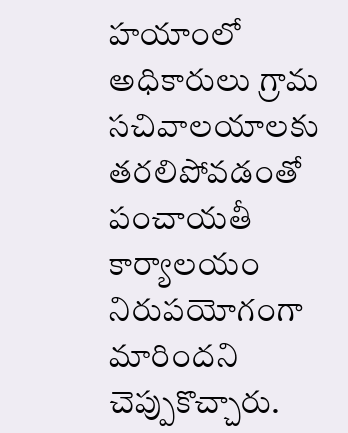హయాంలో అధికారులు గ్రామ సచివాలయాలకు తరలిపోవడంతో పంచాయతీ కార్యాలయం నిరుపయోగంగా మారిందని చెప్పుకొచ్చారు.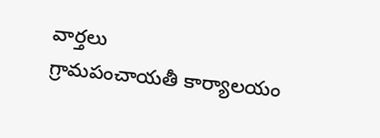వార్తలు
గ్రామపంచాయతీ కార్యాలయం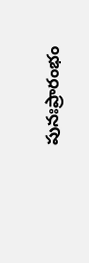పునఃప్రారంభం